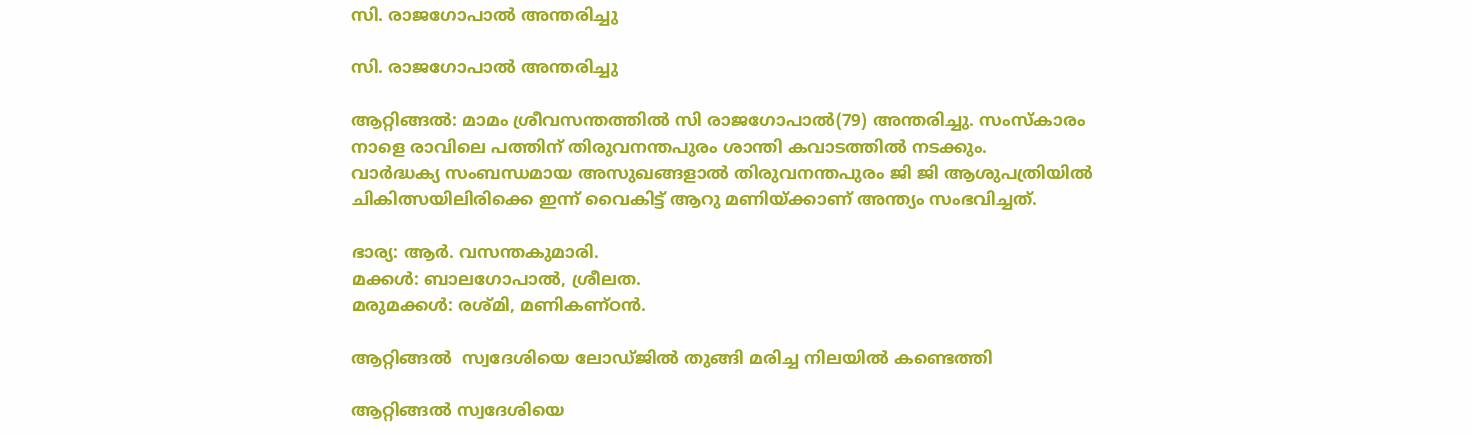സി. രാജഗോപാൽ അന്തരിച്ചു

സി. രാജഗോപാൽ അന്തരിച്ചു

ആറ്റിങ്ങൽ: മാമം ശ്രീവസന്തത്തിൽ സി രാജഗോപാൽ(79) അന്തരിച്ചു. സംസ്കാരം നാളെ രാവിലെ പത്തിന് തിരുവനന്തപുരം ശാന്തി കവാടത്തിൽ നടക്കും.
വാർദ്ധക്യ സംബന്ധമായ അസുഖങ്ങളാൽ തിരുവനന്തപുരം ജി ജി ആശുപത്രിയിൽ ചികിത്സയിലിരിക്കെ ഇന്ന് വൈകിട്ട് ആറു മണിയ്ക്കാണ് അന്ത്യം സംഭവിച്ചത്.

ഭാര്യ: ആർ. വസന്തകുമാരി.
മക്കൾ: ബാലഗോപാൽ, ശ്രീലത.
മരുമക്കൾ: രശ്മി, മണികണ്ഠൻ.

ആറ്റിങ്ങൽ  സ്വദേശിയെ ലോഡ്ജിൽ തുങ്ങി മരിച്ച നിലയിൽ കണ്ടെത്തി

ആറ്റിങ്ങൽ സ്വദേശിയെ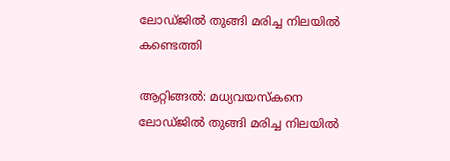ലോഡ്ജിൽ തുങ്ങി മരിച്ച നിലയിൽ കണ്ടെത്തി

ആറ്റിങ്ങൽ: മധ്യവയസ്കനെ ലോഡ്ജിൽ തുങ്ങി മരിച്ച നിലയിൽ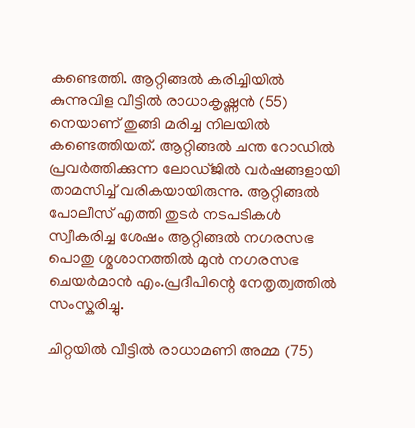കണ്ടെത്തി. ആറ്റിങ്ങൽ കരിച്ചിയിൽ കുന്നുവിള വീട്ടിൽ രാധാകൃഷ്ണൻ (55) നെയാണ് തുങ്ങി മരിച്ച നിലയിൽ കണ്ടെത്തിയത്. ആറ്റിങ്ങൽ ചന്ത റോഡിൽ പ്രവർത്തിക്കുന്ന ലോഡ്ജിൽ വർഷങ്ങളായി താമസിച്ച് വരികയായിരുന്നു. ആറ്റിങ്ങൽ പോലീസ് എത്തി തുടർ നടപടികൾ സ്വീകരിച്ച ശേഷം ആറ്റിങ്ങൽ നഗരസഭ പൊതു ശ്മശാനത്തിൽ മുൻ നഗരസഭ ചെയർമാൻ എം.പ്രദീപിന്റെ നേതൃത്വത്തിൽ സംസ്കരിച്ചു.

ചിറ്റയിൽ വീട്ടിൽ രാധാമണി അമ്മ (75)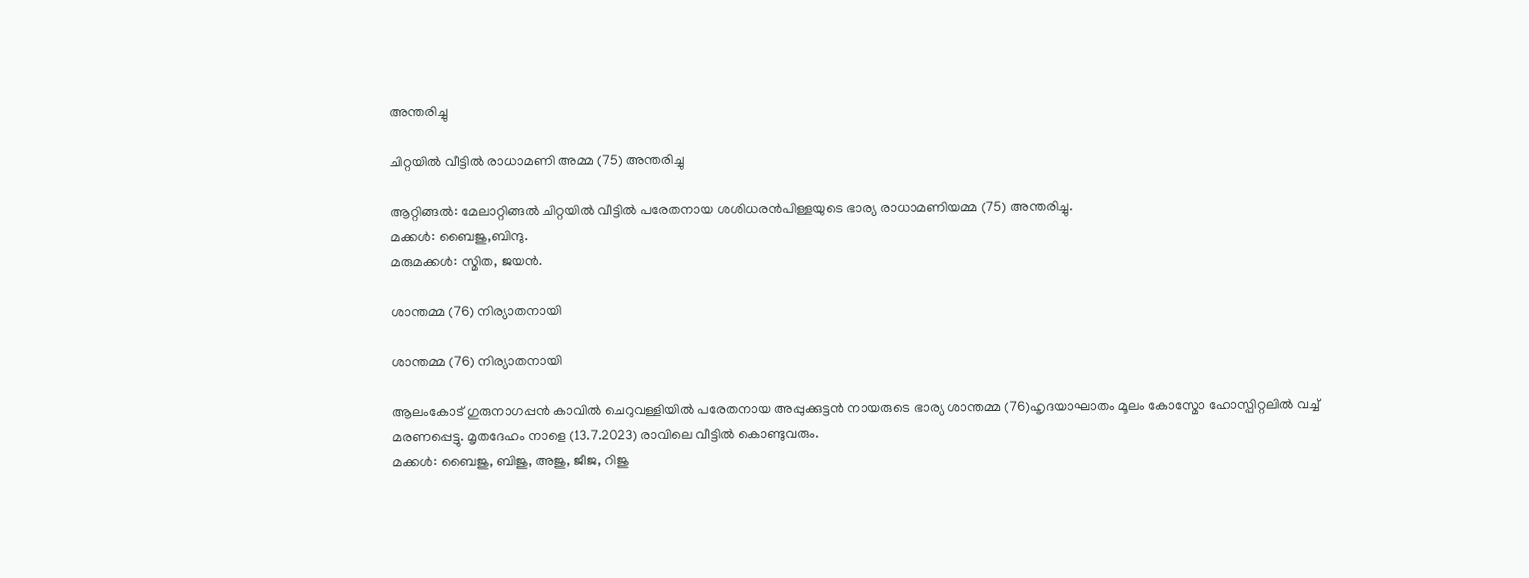അന്തരിച്ചു

ചിറ്റയിൽ വീട്ടിൽ രാധാമണി അമ്മ (75) അന്തരിച്ചു

ആറ്റിങ്ങൽ: മേലാറ്റിങ്ങൽ ചിറ്റയിൽ വീട്ടിൽ പരേതനായ ശശിധരൻപിള്ളയുടെ ഭാര്യ രാധാമണിയമ്മ (75) അന്തരിച്ചു.
മക്കൾ: ബൈജു,ബിന്ദു.
മരുമക്കൾ: സ്മിത, ജയൻ.

ശാന്തമ്മ (76) നിര്യാതനായി

ശാന്തമ്മ (76) നിര്യാതനായി

ആലംകോട് ഗുരുനാഗപ്പൻ കാവിൽ ചെറുവള്ളിയിൽ പരേതനായ അപ്പുക്കുട്ടൻ നായരുടെ ഭാര്യ ശാന്തമ്മ (76)ഹൃദയാഘാതം മൂലം കോസ്മോ ഹോസ്പിറ്റലിൽ വച്ച് മരണപ്പെട്ടു. മൃതദേഹം നാളെ (13.7.2023) രാവിലെ വീട്ടിൽ കൊണ്ടുവരും.
മക്കൾ: ബൈജു, ബിജു, അജു, ജീജ, റിജു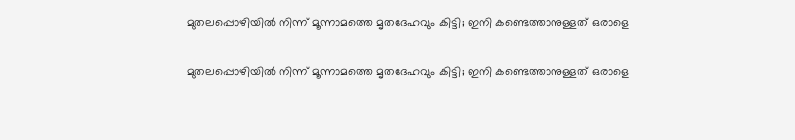മുതലപ്പൊഴിയിൽ നിന്ന് മൂന്നാമത്തെ മൃതദേഹവും കിട്ടി; ഇനി കണ്ടെത്താനുള്ളത് ഒരാളെ

മുതലപ്പൊഴിയിൽ നിന്ന് മൂന്നാമത്തെ മൃതദേഹവും കിട്ടി; ഇനി കണ്ടെത്താനുള്ളത് ഒരാളെ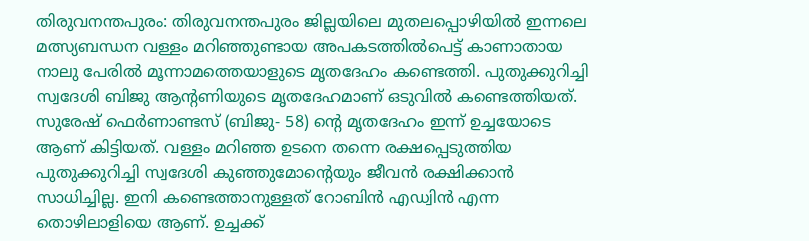തിരുവനന്തപുരം: തിരുവനന്തപുരം ജില്ലയിലെ മുതലപ്പൊഴിയിൽ ഇന്നലെ മത്സ്യബന്ധന വള്ളം മറിഞ്ഞുണ്ടായ അപകടത്തിൽപെട്ട് കാണാതായ നാലു പേരിൽ മൂന്നാമത്തെയാളുടെ മൃതദേഹം കണ്ടെത്തി. പുതുക്കുറിച്ചി സ്വദേശി ബിജു ആന്റണിയുടെ മൃതദേഹമാണ് ഒടുവിൽ കണ്ടെത്തിയത്. സുരേഷ് ഫെർണാണ്ടസ് (ബിജു- 58) ന്റെ മൃതദേഹം ഇന്ന് ഉച്ചയോടെ ആണ് കിട്ടിയത്. വള്ളം മറിഞ്ഞ ഉടനെ തന്നെ രക്ഷപ്പെടുത്തിയ പുതുക്കുറിച്ചി സ്വദേശി കുഞ്ഞുമോന്റെയും ജീവൻ രക്ഷിക്കാൻ സാധിച്ചില്ല. ഇനി കണ്ടെത്താനുള്ളത് റോബിൻ എഡ്വിൻ എന്ന തൊഴിലാളിയെ ആണ്. ഉച്ചക്ക്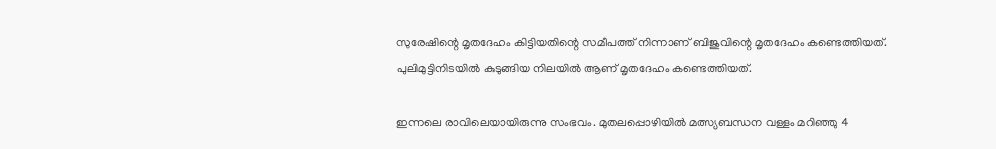സുരേഷിന്റെ മൃതദേഹം കിട്ടിയതിന്റെ സമീപത്ത് നിന്നാണ് ബിജുവിന്റെ മൃതദേഹം കണ്ടെത്തിയത്. പുലിമുട്ടിനിടയിൽ കുടുങ്ങിയ നിലയിൽ ആണ് മൃതദേഹം കണ്ടെത്തിയത്.

ഇന്നലെ രാവിലെയായിരുന്നു സംഭവം. മുതലപ്പൊഴിയിൽ മത്സ്യബന്ധന വള്ളം മറിഞ്ഞു 4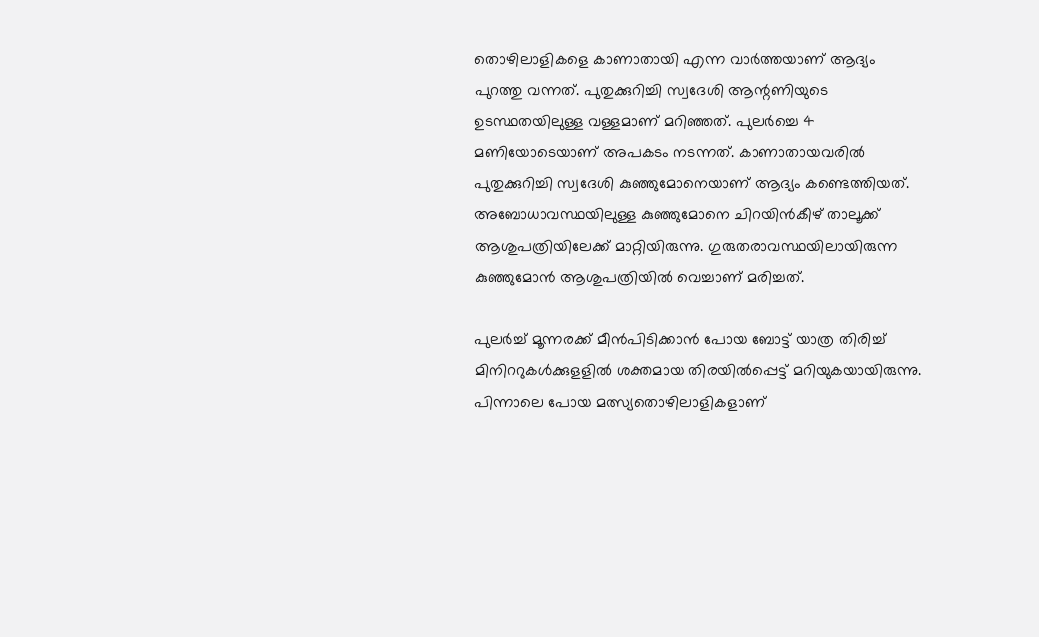തൊഴിലാളികളെ കാണാതായി എന്ന വാർത്തയാണ് ആദ്യം പുറത്തു വന്നത്. പുതുക്കുറിച്ചി സ്വദേശി ആന്റണിയുടെ ഉടസ്ഥതയിലുള്ള വള്ളമാണ് മറിഞ്ഞത്. പുലർച്ചെ 4 മണിയോടെയാണ് അപകടം നടന്നത്. കാണാതായവരില്‍ പുതുക്കുറിച്ചി സ്വദേശി കുഞ്ഞുമോനെയാണ് ആദ്യം കണ്ടെത്തിയത്. അബോധാവസ്ഥയിലുള്ള കുഞ്ഞുമോനെ ചിറയിൻകീഴ് താലൂക്ക് ആശുപത്രിയിലേക്ക് മാറ്റിയിരുന്നു. ഗുരുതരാവസ്ഥയിലായിരുന്ന കുഞ്ഞുമോൻ ആശുപത്രിയിൽ വെച്ചാണ് മരിച്ചത്.

പുലർച്ച് മൂന്നരക്ക് മീൻപിടിക്കാൻ പോയ ബോട്ട് യാത്ര തിരിച്ച് മിനിററുകള്‍ക്കുളളിൽ ശക്തമായ തിരയിൽപ്പെട്ട് മറിയുകയായിരുന്നു. പിന്നാലെ പോയ മത്സ്യതൊഴിലാളികളാണ്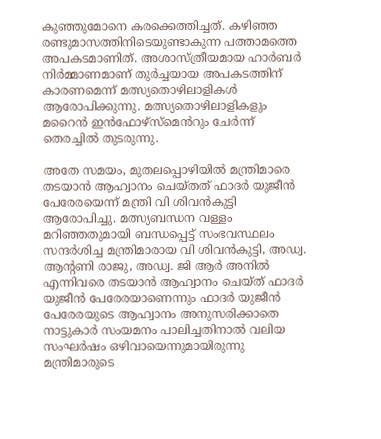കുഞ്ഞുമോനെ കരക്കെത്തിച്ചത്. കഴിഞ്ഞ രണ്ടുമാസത്തിനിടെയുണ്ടാകുന്ന പത്താമത്തെ അപകടമാണിത്. അശാസ്ത്രീയമായ ഹാർബർ നിർമ്മാണമാണ് തുർച്ചയായ അപകടത്തിന് കാരണമെന്ന് മത്സ്യതൊഴിലാളികള്‍ ആരോപിക്കുന്നു. മത്സ്യതൊഴിലാളികളും മറൈൻ ഇൻഫോഴ്സ്മെൻറും ചേർന്ന് തെരച്ചിൽ തുടരുന്നു.

അതേ സമയം, മുതലപ്പൊഴിയിൽ മന്ത്രിമാരെ തടയാൻ ആഹ്വാനം ചെയ്തത് ഫാദർ യുജീൻ പേരേരയെന്ന് മന്ത്രി വി ശിവൻകുട്ടി ആരോപിച്ചു. മത്സ്യബന്ധന വള്ളം മറിഞ്ഞതുമായി ബന്ധപ്പെട്ട് സംഭവസ്ഥലം സന്ദർശിച്ച മന്ത്രിമാരായ വി ശിവൻകുട്ടി, അഡ്വ. ആന്റണി രാജു, അഡ്വ. ജി ആർ അനിൽ എന്നിവരെ തടയാൻ ആഹ്വാനം ചെയ്ത് ഫാദർ യുജീൻ പേരേരയാണെന്നും ഫാദർ യുജീൻ പേരേരയുടെ ആഹ്വാനം അനുസരിക്കാതെ നാട്ടുകാർ സംയമനം പാലിച്ചതിനാൽ വലിയ സംഘർഷം ഒഴിവായെന്നുമായിരുന്നു മന്ത്രിമാരുടെ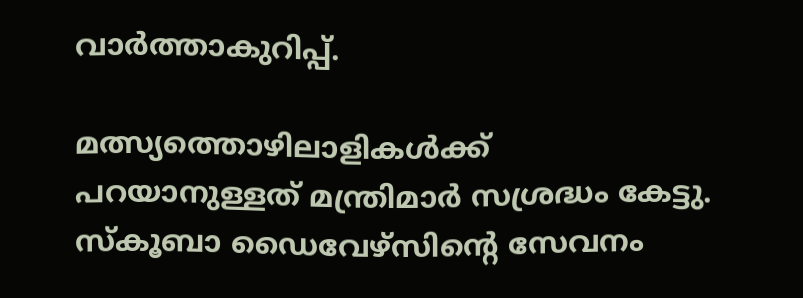വാർത്താകുറിപ്പ്.

മത്സ്യത്തൊഴിലാളികൾക്ക് പറയാനുള്ളത് മന്ത്രിമാർ സശ്രദ്ധം കേട്ടു. സ്കൂബാ ഡൈവേഴ്സിന്റെ സേവനം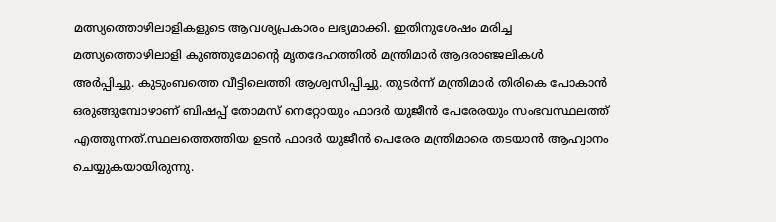മത്സ്യത്തൊഴിലാളികളുടെ ആവശ്യപ്രകാരം ലഭ്യമാക്കി. ഇതിനുശേഷം മരിച്ച മത്സ്യത്തൊഴിലാളി കുഞ്ഞുമോന്റെ മൃതദേഹത്തിൽ മന്ത്രിമാർ ആദരാഞ്ജലികൾ അർപ്പിച്ചു. കുടുംബത്തെ വീട്ടിലെത്തി ആശ്വസിപ്പിച്ചു. തുടർന്ന് മന്ത്രിമാർ തിരികെ പോകാൻ ഒരുങ്ങുമ്പോഴാണ് ബിഷപ്പ് തോമസ് നെറ്റോയും ഫാദർ യുജീൻ പേരേരയും സംഭവസ്ഥലത്ത് എത്തുന്നത്.സ്ഥലത്തെത്തിയ ഉടൻ ഫാദർ യുജീൻ പെരേര മന്ത്രിമാരെ തടയാൻ ആഹ്വാനം ചെയ്യുകയായിരുന്നു.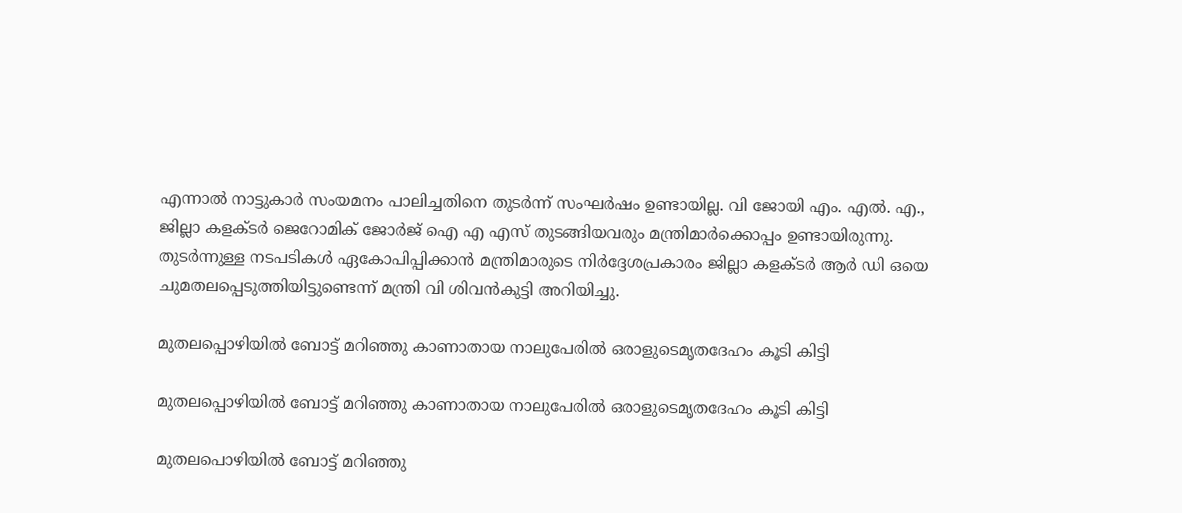എന്നാൽ നാട്ടുകാർ സംയമനം പാലിച്ചതിനെ തുടർന്ന് സംഘർഷം ഉണ്ടായില്ല. വി ജോയി എം. എൽ. എ., ജില്ലാ കളക്ടർ ജെറോമിക് ജോർജ് ഐ എ എസ് തുടങ്ങിയവരും മന്ത്രിമാർക്കൊപ്പം ഉണ്ടായിരുന്നു. തുടർന്നുള്ള നടപടികൾ ഏകോപിപ്പിക്കാൻ മന്ത്രിമാരുടെ നിർദ്ദേശപ്രകാരം ജില്ലാ കളക്ടർ ആർ ഡി ഒയെ ചുമതലപ്പെടുത്തിയിട്ടുണ്ടെന്ന് മന്ത്രി വി ശിവൻകുട്ടി അറിയിച്ചു.

മുതലപ്പൊഴിയിൽ ബോട്ട് മറിഞ്ഞു കാണാതായ നാലുപേരിൽ ഒരാളുടെമൃതദേഹം കൂടി കിട്ടി

മുതലപ്പൊഴിയിൽ ബോട്ട് മറിഞ്ഞു കാണാതായ നാലുപേരിൽ ഒരാളുടെമൃതദേഹം കൂടി കിട്ടി

മുതലപൊഴിയിൽ ബോട്ട് മറിഞ്ഞു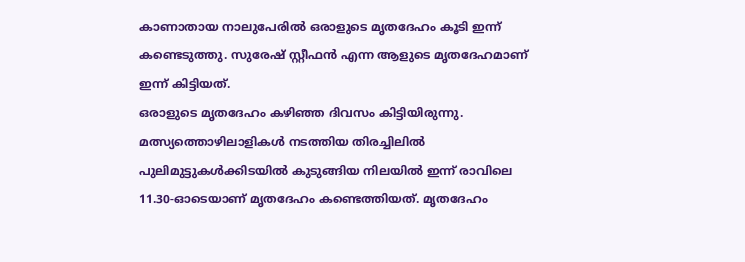കാണാതായ നാലുപേരിൽ ഒരാളുടെ മൃതദേഹം കൂടി ഇന്ന് കണ്ടെടുത്തു. സുരേഷ് സ്റ്റീഫൻ എന്ന ആളുടെ മൃതദേഹമാണ് ഇന്ന് കിട്ടിയത്.
ഒരാളുടെ മൃതദേഹം കഴിഞ്ഞ ദിവസം കിട്ടിയിരുന്നു. മത്സ്യത്തൊഴിലാളികള്‍ നടത്തിയ തിരച്ചിലില്‍ പുലിമുട്ടുകള്‍ക്കിടയില്‍ കുടുങ്ങിയ നിലയില്‍ ഇന്ന് രാവിലെ 11.30-ഓടെയാണ് മൃതദേഹം കണ്ടെത്തിയത്. മൃതദേഹം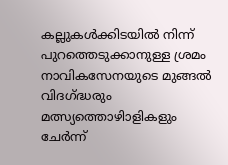കല്ലുകള്‍ക്കിടയില്‍ നിന്ന് പുറത്തെടുക്കാനുള്ള ശ്രമം നാവികസേനയുടെ മുങ്ങല്‍ വിദഗ്ദ്ധരും മത്സ്യത്തൊഴിാളികളും ചേര്‍ന്ന്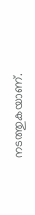നടത്തുകയാണ്.